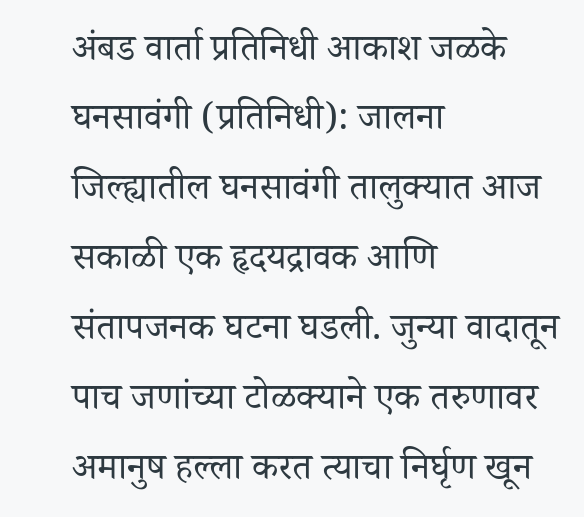अंबड वार्ता प्रतिनिधी आकाश जळके
घनसावंगी (प्रतिनिधी): जालना जिल्ह्यातील घनसावंगी तालुक्यात आज सकाळी एक हृदयद्रावक आणि संतापजनक घटना घडली. जुन्या वादातून पाच जणांच्या टोळक्याने एक तरुणावर अमानुष हल्ला करत त्याचा निर्घृण खून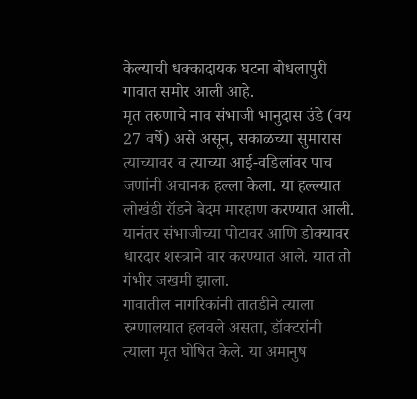केल्याची धक्कादायक घटना बोधलापुरी गावात समोर आली आहे.
मृत तरुणाचे नाव संभाजी भानुदास उंडे (वय 27 वर्षे) असे असून, सकाळच्या सुमारास त्याच्यावर व त्याच्या आई-वडिलांवर पाच जणांनी अचानक हल्ला केला. या हल्ल्यात लोखंडी रॉडने बेदम मारहाण करण्यात आली. यानंतर संभाजीच्या पोटावर आणि डोक्यावर धारदार शस्त्राने वार करण्यात आले. यात तो गंभीर जखमी झाला.
गावातील नागरिकांनी तातडीने त्याला रुग्णालयात हलवले असता, डॉक्टरांनी त्याला मृत घोषित केले. या अमानुष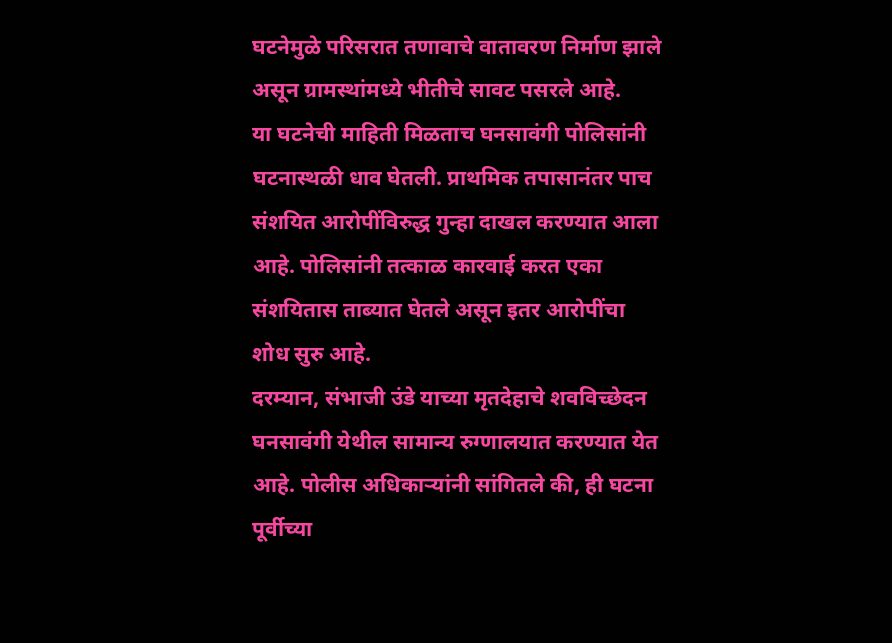घटनेमुळे परिसरात तणावाचे वातावरण निर्माण झाले असून ग्रामस्थांमध्ये भीतीचे सावट पसरले आहे.
या घटनेची माहिती मिळताच घनसावंगी पोलिसांनी घटनास्थळी धाव घेतली. प्राथमिक तपासानंतर पाच संशयित आरोपींविरुद्ध गुन्हा दाखल करण्यात आला आहे. पोलिसांनी तत्काळ कारवाई करत एका संशयितास ताब्यात घेतले असून इतर आरोपींचा शोध सुरु आहे.
दरम्यान, संभाजी उंडे याच्या मृतदेहाचे शवविच्छेदन घनसावंगी येथील सामान्य रुग्णालयात करण्यात येत आहे. पोलीस अधिकाऱ्यांनी सांगितले की, ही घटना पूर्वीच्या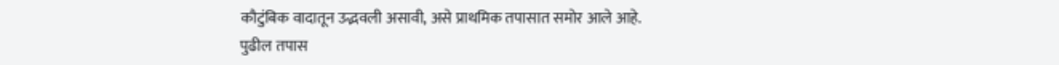कौटुंबिक वादातून उद्भवली असावी, असे प्राथमिक तपासात समोर आले आहे.
पुढील तपास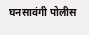घनसावंगी पोलीस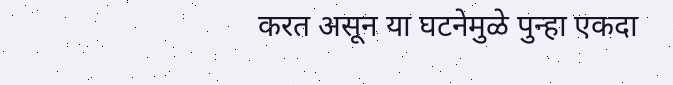करत असून या घटनेमुळे पुन्हा एकदा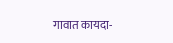गावात कायदा-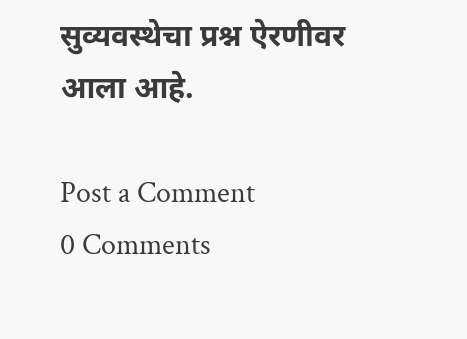सुव्यवस्थेचा प्रश्न ऐरणीवर आला आहे.

Post a Comment
0 Comments